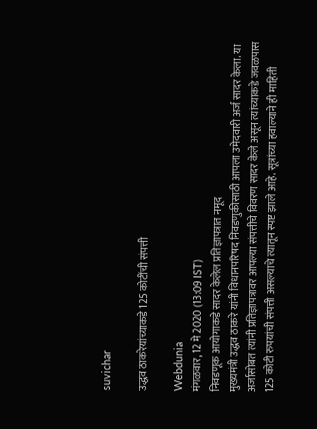suvichar

उद्धव ठाकरेयांच्याकडे 125 कोटींची संपत्ती

Webdunia
मंगळवार, 12 मे 2020 (13:09 IST)
निवडणूक आयोगाकडे सादर केलेल प्रतिज्ञापत्रात नमूद
मुख्यमंत्री उद्धव ठाकरे यांनी विधानपरिषद निवडणुकीसाठी आपला उमेदवारी अर्ज सादर केला. या अर्जासोबत त्यांनी प्रतिज्ञापत्रावर आपल्या संपत्तीचे विवरण सादर केले असून त्यांच्याकडे जवळपास 125 कोटी रुपयांची संपत्ती असल्याचे त्यातून स्पष्ट झाले आहे. सूत्रांच्या हवाल्याने ही माहिती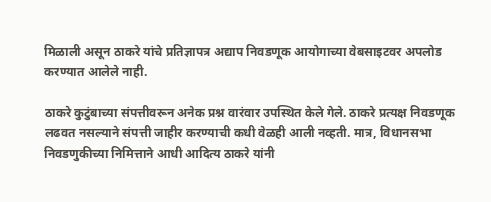मिळाली असून ठाकरे यांचे प्रतिज्ञापत्र अद्याप निवडणूक आयोगाच्या वेबसाइटवर अपलोड करण्यात आलेले नाही.

ठाकरे कुटुंबाच्या संपत्तीवरून अनेक प्रश्न वारंवार उपस्थित केले गेले. ठाकरे प्रत्यक्ष निवडणूक लढवत नसल्याने संपत्ती जाहीर करण्याची कधी वेळही आली नव्हती. मात्र, विधानसभा निवडणुकीच्या निमित्ताने आधी आदित्य ठाकरे यांनी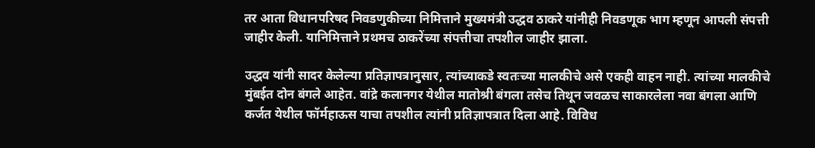तर आता विधानपरिषद निवडणुकीच्या निमित्ताने मुख्यमंत्री उद्धव ठाकरे यांनीही निवडणूक भाग म्हणून आपली संपत्ती जाहीर केली. यानिमित्ताने प्रथमच ठाकरेंच्या संपत्तीचा तपशील जाहीर झाला.

उद्धव यांनी सादर केलेल्या प्रतिज्ञापत्रानुसार, त्यांच्याकडे स्वतःच्या मालकीचे असे एकही वाहन नाही. त्यांच्या मालकीचे मुंबईत दोन बंगले आहेत. वांद्रे कलानगर येथील मातोश्री बंगला तसेच तिथून जवळच साकारलेला नवा बंगला आणि कर्जत येथील फॉर्महाऊस याचा तपशील त्यांनी प्रतिज्ञापत्रात दिला आहे. विविध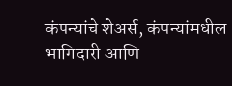कंपन्यांचे शेअर्स, कंपन्यांमधील भागिदारी आणि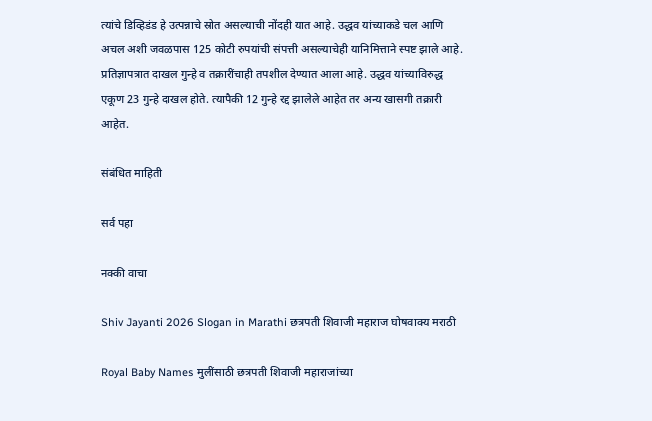त्यांचे डिव्हिडंड हे उत्पन्नाचे स्रोत असल्याची नोंदही यात आहे. उद्धव यांच्याकडे चल आणि अचल अशी जवळपास 125 कोटी रुपयांची संपत्ती असल्याचेही यानिमित्ताने स्पष्ट झाले आहे. प्रतिज्ञापत्रात दाखल गुन्हे व तक्रारींचाही तपशील देण्यात आला आहे. उद्धव यांच्याविरुद्ध एकूण 23 गुन्हे दाखल होते. त्यापैकी 12 गुन्हे रद्द झालेले आहेत तर अन्य खासगी तक्रारी आहेत.

संबंधित माहिती

सर्व पहा

नक्की वाचा

Shiv Jayanti 2026 Slogan in Marathi छत्रपती शिवाजी महाराज घोषवाक्य मराठी

Royal Baby Names मुलींसाठी छत्रपती शिवाजी महाराजांच्या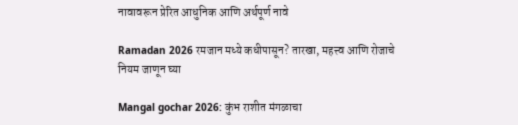नावावरून प्रेरित आधुनिक आणि अर्थपूर्ण नावे

Ramadan 2026 रमजान मध्ये कधीपासून? तारखा, महत्त्व आणि रोजाचे नियम जाणून घ्या

Mangal gochar 2026: कुंभ राशीत मंगळाचा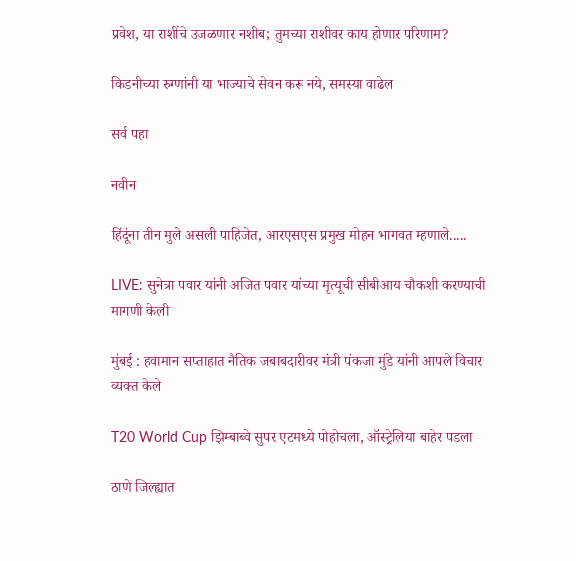प्रवेश, या राशींचे उजळणार नशीब; तुमच्या राशीवर काय होणार परिणाम?

किडनीच्या रुग्णांनी या भाज्याचे सेवन करू नये, समस्या वाढेल

सर्व पहा

नवीन

हिंदूंना तीन मुले असली पाहिजेत, आरएसएस प्रमुख मोहन भागवत म्हणाले.....

LIVE: सुनेत्रा पवार यांनी अजित पवार यांच्या मृत्यूची सीबीआय चौकशी करण्याची मागणी केली

मुंबई : हवामान सप्ताहात नैतिक जबाबदारीवर मंत्री पंकजा मुंडे यांनी आपले विचार व्यक्त केले

T20 World Cup झिम्बाब्वे सुपर एटमध्ये पोहोचला, ऑस्ट्रेलिया बाहेर पडला

ठाणे जिल्ह्यात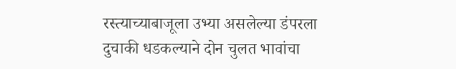रस्त्याच्याबाजूला उभ्या असलेल्या डंपरला दुचाकी धडकल्याने दोन चुलत भावांचा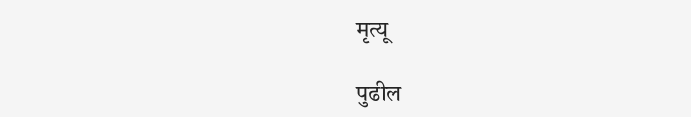मृत्यू

पुढील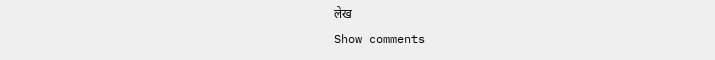लेख
Show comments